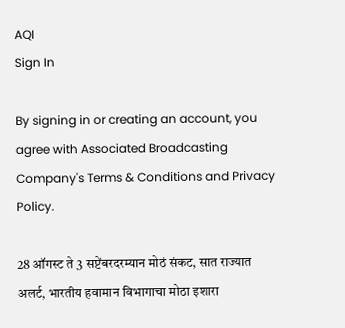AQI
Sign In

By signing in or creating an account, you agree with Associated Broadcasting Company's Terms & Conditions and Privacy Policy.

28 ऑगस्ट ते 3 सप्टेंबरदरम्यान मोठं संकट, सात राज्यात अलर्ट, भारतीय हवामान विभागाचा मोठा इशारा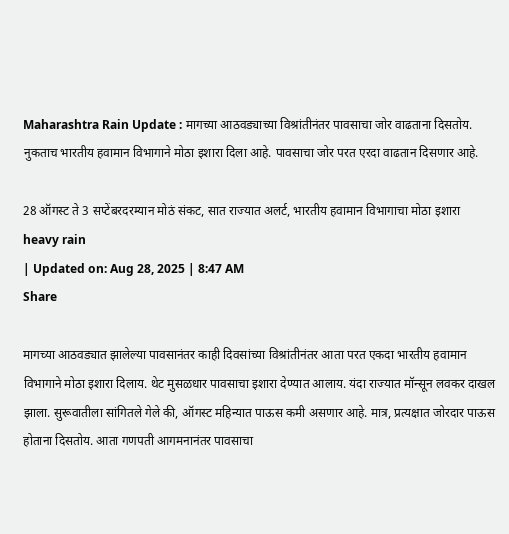Maharashtra Rain Update : मागच्या आठवड्याच्या विश्रांतीनंतर पावसाचा जोर वाढताना दिसतोय. नुकताच भारतीय हवामान विभागाने मोठा इशारा दिला आहे. पावसाचा जोर परत एरदा वाढतान दिसणार आहे.

28 ऑगस्ट ते 3 सप्टेंबरदरम्यान मोठं संकट, सात राज्यात अलर्ट, भारतीय हवामान विभागाचा मोठा इशारा
heavy rain
| Updated on: Aug 28, 2025 | 8:47 AM
Share

मागच्या आठवड्यात झालेल्या पावसानंतर काही दिवसांच्या विश्रांतीनंतर आता परत एकदा भारतीय हवामान विभागाने मोठा इशारा दिलाय. थेट मुसळधार पावसाचा इशारा देण्यात आलाय. यंदा राज्यात मॉन्सून लवकर दाखल झाला. सुरूवातीला सांगितले गेले की, ऑगस्ट महिन्यात पाऊस कमी असणार आहे. मात्र, प्रत्यक्षात जोरदार पाऊस होताना दिसतोय. आता गणपती आगमनानंतर पावसाचा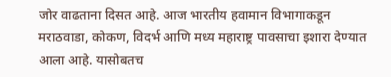जोर वाढताना दिसत आहे. आज भारतीय हवामान विभागाकडून मराठवाडा, कोकण, विदर्भ आणि मध्य महाराष्ट्र पावसाचा इशारा देण्यात आला आहे. यासोबतच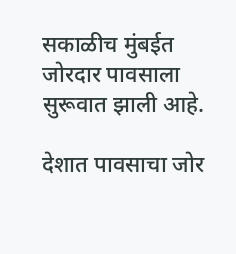सकाळीच मुंबईत जोरदार पावसाला सुरूवात झाली आहे.

देशात पावसाचा जोर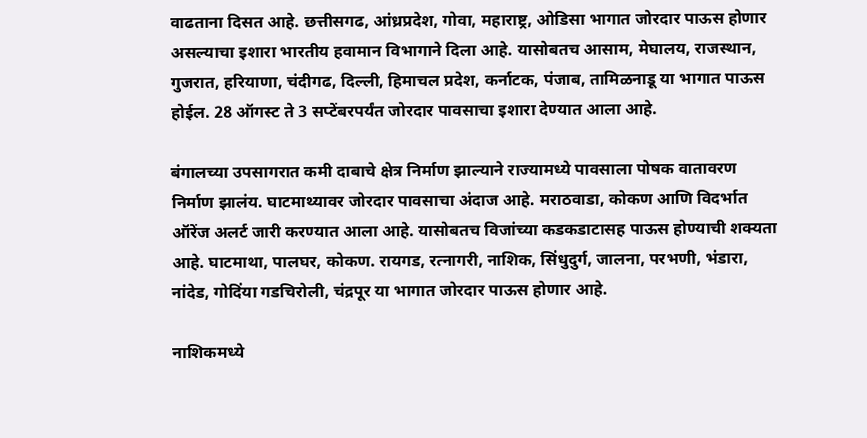वाढताना दिसत आहे. छत्तीसगढ, आंध्रप्रदेश, गोवा, महाराष्ट्र, ओडिसा भागात जोरदार पाऊस होणार असल्याचा इशारा भारतीय हवामान विभागाने दिला आहे. यासोबतच आसाम, मेघालय, राजस्थान, गुजरात, हरियाणा, चंदीगढ, दिल्ली, हिमाचल प्रदेश, कर्नाटक, पंजाब, तामिळनाडू या भागात पाऊस होईल. 28 ऑगस्ट ते 3 सप्टेंबरपर्यंत जोरदार पावसाचा इशारा देण्यात आला आहे.

बंगालच्या उपसागरात कमी दाबाचे क्षेत्र निर्माण झाल्याने राज्यामध्ये पावसाला पोषक वातावरण निर्माण झालंय. घाटमाथ्यावर जोरदार पावसाचा अंदाज आहे. मराठवाडा, कोकण आणि विदर्भात ऑरेंज अलर्ट जारी करण्यात आला आहे. यासोबतच विजांच्या कडकडाटासह पाऊस होण्याची शक्यता आहे. घाटमाथा, पालघर, कोकण. रायगड, रत्नागरी, नाशिक, सिंधुदुर्ग, जालना, परभणी, भंडारा, नांदेड, गोदिंया गडचिरोली, चंद्रपूर या भागात जोरदार पाऊस होणार आहे.

नाशिकमध्ये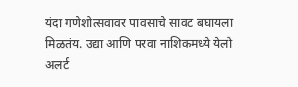यंदा गणेशोत्सवावर पावसाचे सावट बघायला मिळतंय. उद्या आणि परवा नाशिकमध्ये येलो अलर्ट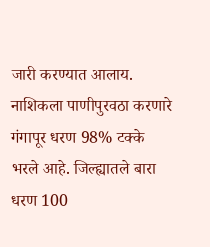जारी करण्यात आलाय. नाशिकला पाणीपुरवठा करणारे गंगापूर धरण 98% टक्के भरले आहे. जिल्ह्यातले बारा धरण 100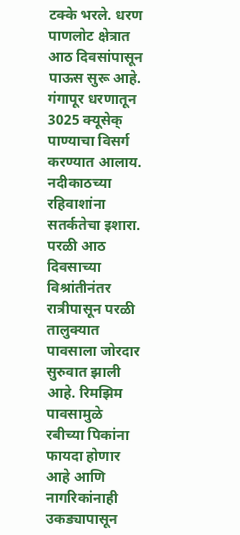टक्के भरले. धरण पाणलोट क्षेत्रात आठ दिवसांपासून पाऊस सुरू आहे. गंगापूर धरणातून 3025 क्यूसेक् पाण्याचा विसर्ग करण्यात आलाय. नदीकाठच्या रहिवाशांना सतर्कतेचा इशारा. परळी आठ दिवसाच्या विश्रांतीनंतर रात्रीपासून परळी तालुक्यात पावसाला जोरदार सुरुवात झाली आहे. रिमझिम पावसामुळे रबीच्या पिकांना फायदा होणार आहे आणि नागरिकांनाही उकड्यापासून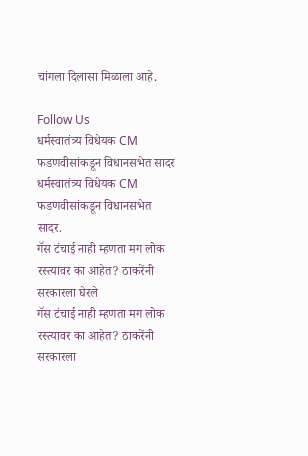चांगला दिलासा मिळाला आहे.

Follow Us
धर्मस्वातंत्र्य विधेयक CM फडणवीसांकडून विधानसभेत सादर
धर्मस्वातंत्र्य विधेयक CM फडणवीसांकडून विधानसभेत सादर.
गॅस टंचाई नाही म्हणता मग लोक रस्त्यावर का आहेत? ठाकरेंनी सरकारला घेरले
गॅस टंचाई नाही म्हणता मग लोक रस्त्यावर का आहेत? ठाकरेंनी सरकारला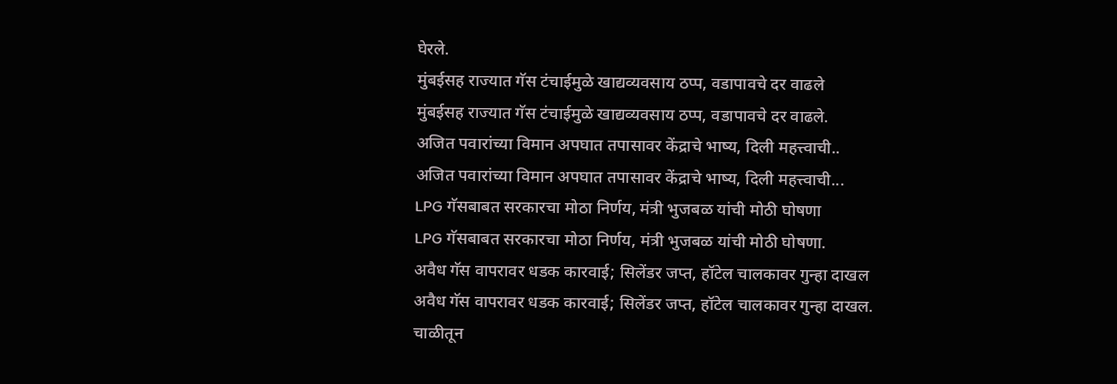घेरले.
मुंबईसह राज्यात गॅस टंचाईमुळे खाद्यव्यवसाय ठप्प, वडापावचे दर वाढले
मुंबईसह राज्यात गॅस टंचाईमुळे खाद्यव्यवसाय ठप्प, वडापावचे दर वाढले.
अजित पवारांच्या विमान अपघात तपासावर केंद्राचे भाष्य, दिली महत्त्वाची..
अजित पवारांच्या विमान अपघात तपासावर केंद्राचे भाष्य, दिली महत्त्वाची...
LPG गॅसबाबत सरकारचा मोठा निर्णय, मंत्री भुजबळ यांची मोठी घोषणा
LPG गॅसबाबत सरकारचा मोठा निर्णय, मंत्री भुजबळ यांची मोठी घोषणा.
अवैध गॅस वापरावर धडक कारवाई; सिलेंडर जप्त, हॉटेल चालकावर गुन्हा दाखल
अवैध गॅस वापरावर धडक कारवाई; सिलेंडर जप्त, हॉटेल चालकावर गुन्हा दाखल.
चाळीतून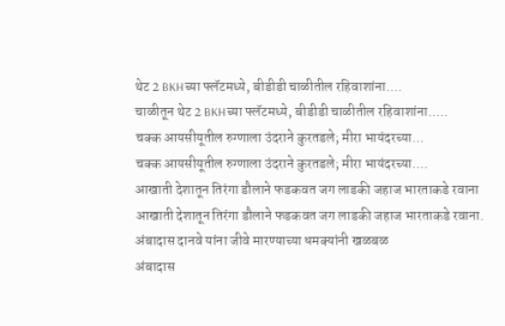थेट 2 BKHच्या फ्लॅटमध्ये, बीडीडी चाळीतील रहिवाशांना....
चाळीतून थेट 2 BKHच्या फ्लॅटमध्ये, बीडीडी चाळीतील रहिवाशांना.....
चक्क आयसीयूतील रुग्णाला उंदराने कुरतडले; मीरा भायंदरच्या...
चक्क आयसीयूतील रुग्णाला उंदराने कुरतडले; मीरा भायंदरच्या....
आखाती देशातून तिरंगा डौलाने फडकवत जग लाडकी जहाज भारताकडे रवाना
आखाती देशातून तिरंगा डौलाने फडकवत जग लाडकी जहाज भारताकडे रवाना.
अंबादास दानवे यांना जीवे मारण्याच्या धमक्यांनी खळबळ
अंबादास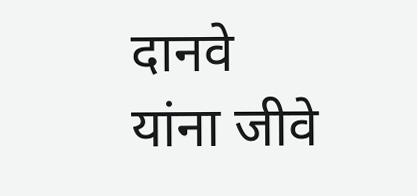दानवे यांना जीवे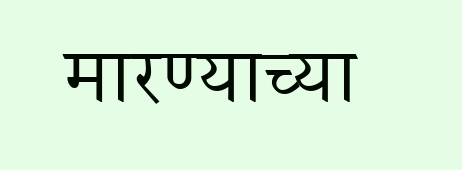मारण्याच्या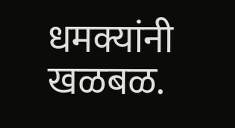धमक्यांनी खळबळ.